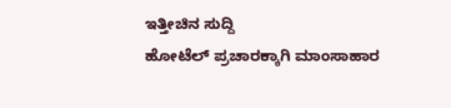ಇತ್ತೀಚಿನ ಸುದ್ದಿ
ಹೋಟೆಲ್ ಪ್ರಚಾರಕ್ಕಾಗಿ ಮಾಂಸಾಹಾರ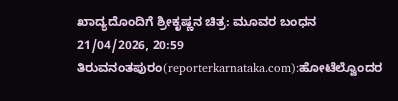ಖಾದ್ಯದೊಂದಿಗೆ ಶ್ರೀಕೃಷ್ಣನ ಚಿತ್ರ: ಮೂವರ ಬಂಧನ
21/04/2026, 20:59
ತಿರುವನಂತಪುರಂ(reporterkarnataka.com):ಹೋಟೆಲ್ವೊಂದರ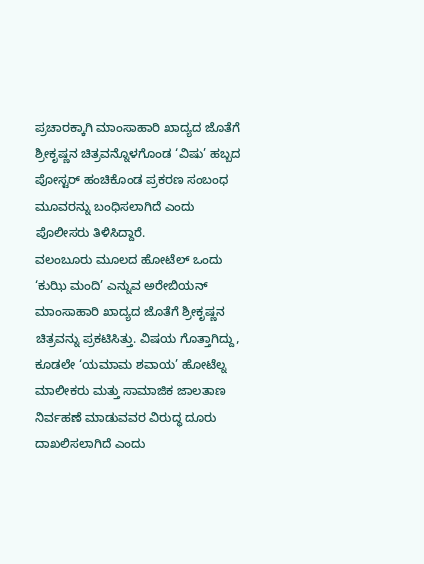ಪ್ರಚಾರಕ್ಕಾಗಿ ಮಾಂಸಾಹಾರಿ ಖಾದ್ಯದ ಜೊತೆಗೆ ಶ್ರೀಕೃಷ್ಣನ ಚಿತ್ರವನ್ನೊಳಗೊಂಡ ‘ವಿಷು’ ಹಬ್ಬದ ಪೋಸ್ಟರ್ ಹಂಚಿಕೊಂಡ ಪ್ರಕರಣ ಸಂಬಂಧ ಮೂವರನ್ನು ಬಂಧಿಸಲಾಗಿದೆ ಎಂದು ಪೊಲೀಸರು ತಿಳಿಸಿದ್ದಾರೆ.
ವಲಂಬೂರು ಮೂಲದ ಹೋಟೆಲ್ ಒಂದು ‘ಕುಝಿ ಮಂದಿ’ ಎನ್ನುವ ಅರೇಬಿಯನ್ ಮಾಂಸಾಹಾರಿ ಖಾದ್ಯದ ಜೊತೆಗೆ ಶ್ರೀಕೃಷ್ಣನ ಚಿತ್ರವನ್ನು ಪ್ರಕಟಿಸಿತ್ತು. ವಿಷಯ ಗೊತ್ತಾಗಿದ್ದು, ಕೂಡಲೇ ‘ಯಮಾಮ ಶವಾಯ’ ಹೋಟೆಲ್ನ ಮಾಲೀಕರು ಮತ್ತು ಸಾಮಾಜಿಕ ಜಾಲತಾಣ ನಿರ್ವಹಣೆ ಮಾಡುವವರ ವಿರುದ್ಧ ದೂರು ದಾಖಲಿಸಲಾಗಿದೆ ಎಂದು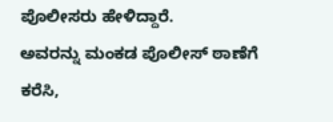ಪೊಲೀಸರು ಹೇಳಿದ್ದಾರೆ.
ಅವರನ್ನು ಮಂಕಡ ಪೊಲೀಸ್ ಠಾಣೆಗೆ ಕರೆಸಿ,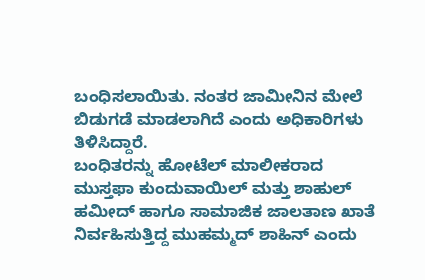ಬಂಧಿಸಲಾಯಿತು. ನಂತರ ಜಾಮೀನಿನ ಮೇಲೆ ಬಿಡುಗಡೆ ಮಾಡಲಾಗಿದೆ ಎಂದು ಅಧಿಕಾರಿಗಳು ತಿಳಿಸಿದ್ದಾರೆ.
ಬಂಧಿತರನ್ನು ಹೋಟೆಲ್ ಮಾಲೀಕರಾದ ಮುಸ್ತಫಾ ಕುಂದುವಾಯಿಲ್ ಮತ್ತು ಶಾಹುಲ್ ಹಮೀದ್ ಹಾಗೂ ಸಾಮಾಜಿಕ ಜಾಲತಾಣ ಖಾತೆ ನಿರ್ವಹಿಸುತ್ತಿದ್ದ ಮುಹಮ್ಮದ್ ಶಾಹಿನ್ ಎಂದು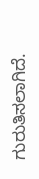ಗುರುತಿಸಲಾಗಿದೆ.